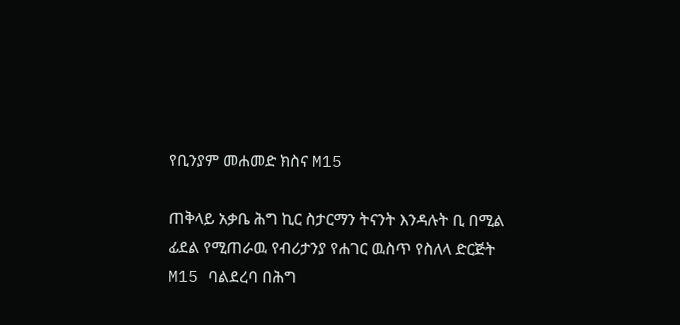የቢንያም መሐመድ ክስና M15

ጠቅላይ አቃቤ ሕግ ኪር ስታርማን ትናንት እንዳሉት ቢ በሚል ፊደል የሚጠራዉ የብሪታንያ የሐገር ዉስጥ የስለላ ድርጅት M15 ባልደረባ በሕግ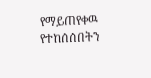የማይጠየቀዉ የተከሰሰበትን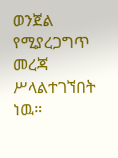ወንጀል የሚያረጋግጥ መረጃ ሥላልተገኘበት ነዉ።